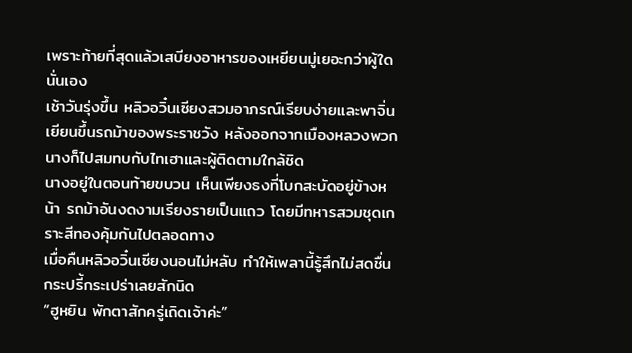เพราะท้ายที่สุดแล้วเสบียงอาหารของเหยียนมู่เยอะกว่าผู้ใดนั่นเอง
เช้าวันรุ่งขึ้น หลิวอวิ๋นเซียงสวมอาภรณ์เรียบง่ายและพาจิ่นเยียนขึ้นรถม้าของพระราชวัง หลังออกจากเมืองหลวงพวกนางก็ไปสมทบกับไทเฮาและผู้ติดตามใกล้ชิด
นางอยู่ในตอนท้ายขบวน เห็นเพียงธงที่โบกสะบัดอยู่ข้างหน้า รถม้าอันงดงามเรียงรายเป็นแถว โดยมีทหารสวมชุดเกราะสีทองคุ้มกันไปตลอดทาง
เมื่อคืนหลิวอวิ๋นเซียงนอนไม่หลับ ทำให้เพลานี้รู้สึกไม่สดชื่นกระปรี้กระเปร่าเลยสักนิด
“ฮูหยิน พักตาสักครู่เถิดเจ้าค่ะ”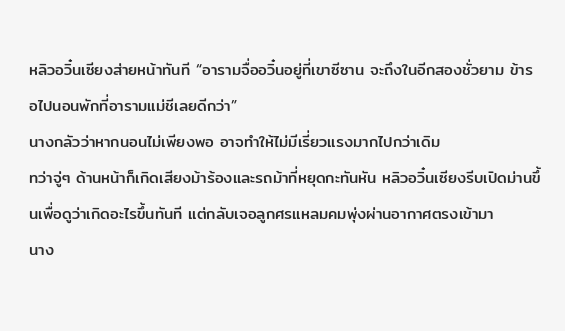หลิวอวิ๋นเซียงส่ายหน้าทันที “อารามจื่ออวิ๋นอยู่ที่เขาซีซาน จะถึงในอีกสองชั่วยาม ข้ารอไปนอนพักที่อารามแม่ชีเลยดีกว่า”
นางกลัวว่าหากนอนไม่เพียงพอ อาจทำให้ไม่มีเรี่ยวแรงมากไปกว่าเดิม
ทว่าจู่ๆ ด้านหน้าก็เกิดเสียงม้าร้องและรถม้าที่หยุดกะทันหัน หลิวอวิ๋นเซียงรีบเปิดม่านขึ้นเพื่อดูว่าเกิดอะไรขึ้นทันที แต่กลับเจอลูกศรแหลมคมพุ่งผ่านอากาศตรงเข้ามา
นาง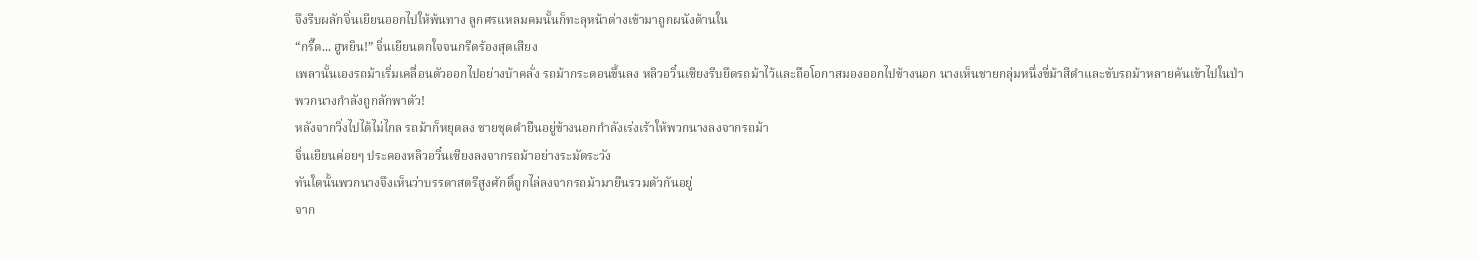จึงรีบผลักจิ่นเยียนออกไปให้พ้นทาง ลูกศรแหลมคมนั้นก็ทะลุหน้าต่างเข้ามาถูกผนังด้านใน
“กรี๊ด... ฮูหยิน!” จิ่นเยียนตกใจจนกรีดร้องสุดเสียง
เพลานั้นเองรถม้าเริ่มเคลื่อนตัวออกไปอย่างบ้าคลั่ง รถม้ากระดอนขึ้นลง หลิวอวิ๋นเซียงรีบยึดรถม้าไว้และถือโอกาสมองออกไปข้างนอก นางเห็นชายกลุ่มหนึ่งขี่ม้าสีดำและขับรถม้าหลายคันเข้าไปในป่า
พวกนางกำลังถูกลักพาตัว!
หลังจากวิ่งไปได้ไม่ไกล รถม้าก็หยุดลง ชายชุดดำยืนอยู่ข้างนอกกำลังเร่งเร้าให้พวกนางลงจากรถม้า
จิ่นเยียนค่อยๆ ประคองหลิวอวิ๋นเซียงลงจากรถม้าอย่างระมัดระวัง
ทันใดนั้นพวกนางจึงเห็นว่าบรรดาสตรีสูงศักดิ์ถูกไล่ลงจากรถม้ามายืนรวมตัวกันอยู่
จาก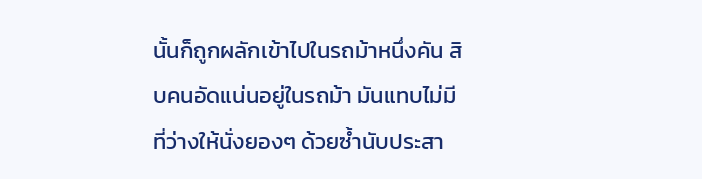นั้นก็ถูกผลักเข้าไปในรถม้าหนึ่งคัน สิบคนอัดแน่นอยู่ในรถม้า มันแทบไม่มีที่ว่างให้นั่งยองๆ ด้วยซ้ำนับประสา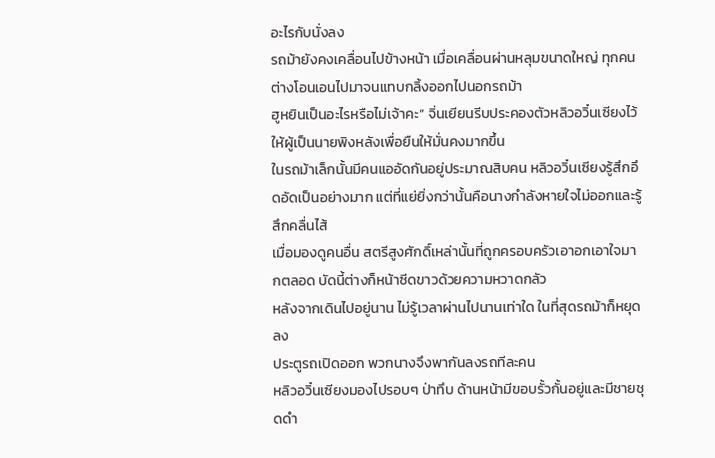อะไรกับนั่งลง
รถม้ายังคงเคลื่อนไปข้างหน้า เมื่อเคลื่อนผ่านหลุมขนาดใหญ่ ทุกคนต่างโอนเอนไปมาจนแทบกลิ้งออกไปนอกรถม้า
ฮูหยินเป็นอะไรหรือไม่เจ้าคะ” จิ่นเยียนรีบประคองตัวหลิวอวิ๋นเซียงไว้ ให้ผู้เป็นนายพิงหลังเพื่อยืนให้มั่นคงมากขึ้น
ในรถม้าเล็กนั้นมีคนแออัดกันอยู่ประมาณสิบคน หลิวอวิ๋นเซียงรู้สึกอึดอัดเป็นอย่างมาก แต่ที่แย่ยิ่งกว่านั้นคือนางกำลังหายใจไม่ออกและรู้สึกคลื่นไส้
เมื่อมองดูคนอื่น สตรีสูงศักดิ์เหล่านั้นที่ถูกครอบครัวเอาอกเอาใจมากตลอด บัดนี้ต่างก็หน้าซีดขาวด้วยความหวาดกลัว
หลังจากเดินไปอยู่นาน ไม่รู้เวลาผ่านไปนานเท่าใด ในที่สุดรถม้าก็หยุดลง
ประตูรถเปิดออก พวกนางจึงพากันลงรถทีละคน
หลิวอวิ๋นเซียงมองไปรอบๆ ป่าทึบ ด้านหน้ามีขอบรั้วกั้นอยู่และมีชายชุดดำ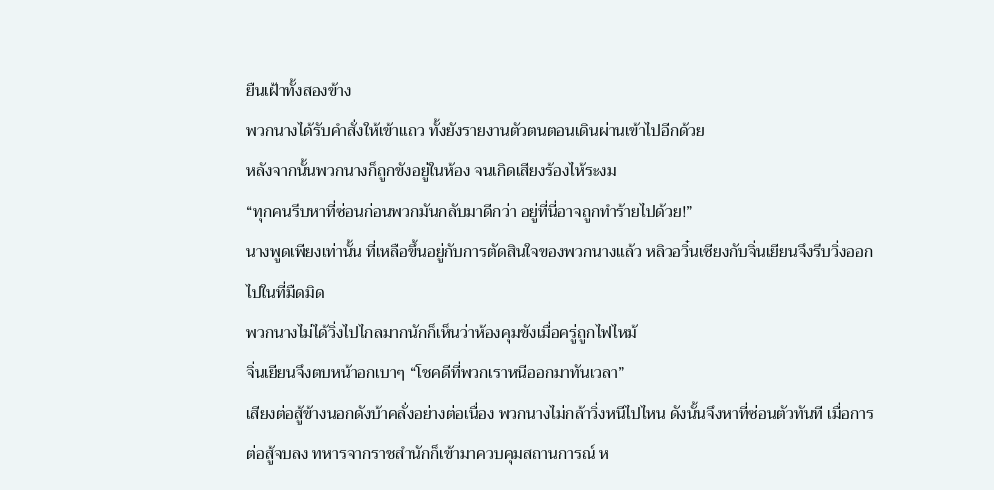ยืนเฝ้าทั้งสองข้าง
พวกนางได้รับคำสั่งให้เข้าแถว ทั้งยังรายงานตัวตนตอนเดินผ่านเข้าไปอีกด้วย
หลังจากนั้นพวกนางก็ถูกขังอยู่ในห้อง จนเกิดเสียงร้องไห้ระงม
“ทุกคนรีบหาที่ซ่อนก่อนพวกมันกลับมาดีกว่า อยู่ที่นี่อาจถูกทำร้ายไปด้วย!”
นางพูดเพียงเท่านั้น ที่เหลือขึ้นอยู่กับการตัดสินใจของพวกนางแล้ว หลิวอวิ๋นเซียงกับจิ่นเยียนจึงรีบวิ่งออกไปในที่มืดมิด
พวกนางไม่ได้วิ่งไปไกลมากนักก็เห็นว่าห้องคุมขังเมื่อครู่ถูกไฟไหม้
จิ่นเยียนจึงตบหน้าอกเบาๆ “โชคดีที่พวกเราหนีออกมาทันเวลา”
เสียงต่อสู้ข้างนอกดังบ้าคลั่งอย่างต่อเนื่อง พวกนางไม่กล้าวิ่งหนีไปไหน ดังนั้นจึงหาที่ซ่อนตัวทันที เมื่อการต่อสู้จบลง ทหารจากราชสำนักก็เข้ามาควบคุมสถานการณ์ ห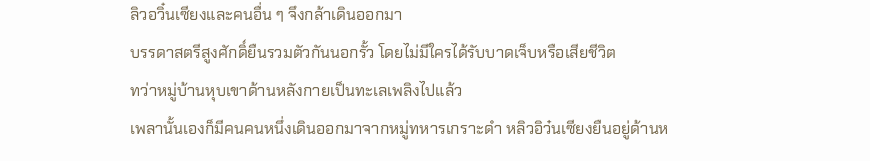ลิวอวิ๋นเซียงและคนอื่น ๆ จึงกล้าเดินออกมา
บรรดาสตรีสูงศักดิ์ยืนรวมตัวกันนอกรั้ว โดยไม่มีใครได้รับบาดเจ็บหรือเสียชีวิต
ทว่าหมู่บ้านหุบเขาด้านหลังกายเป็นทะเลเพลิงไปแล้ว
เพลานั้นเองก็มีคนคนหนึ่งเดินออกมาจากหมู่ทหารเกราะดำ หลิวอิว๋นเซียงยืนอยู่ด้านห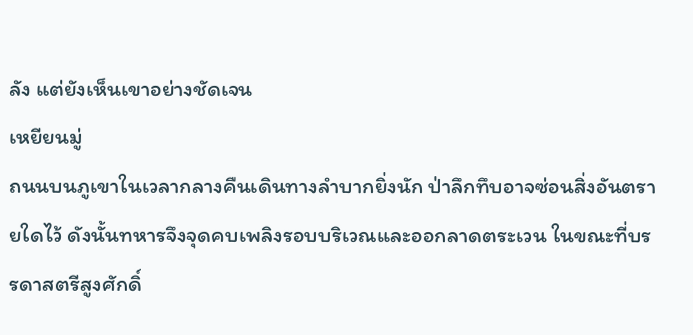ลัง แต่ยังเห็นเขาอย่างชัดเจน
เหยียนมู่
ถนนบนภูเขาในเวลากลางคืนเดินทางลำบากยิ่งนัก ป่าลึกทึบอาจซ่อนสิ่งอันตรายใดไว้ ดังนั้นทหารจึงจุดคบเพลิงรอบบริเวณและออกลาดตระเวน ในขณะที่บรรดาสตรีสูงศักดิ์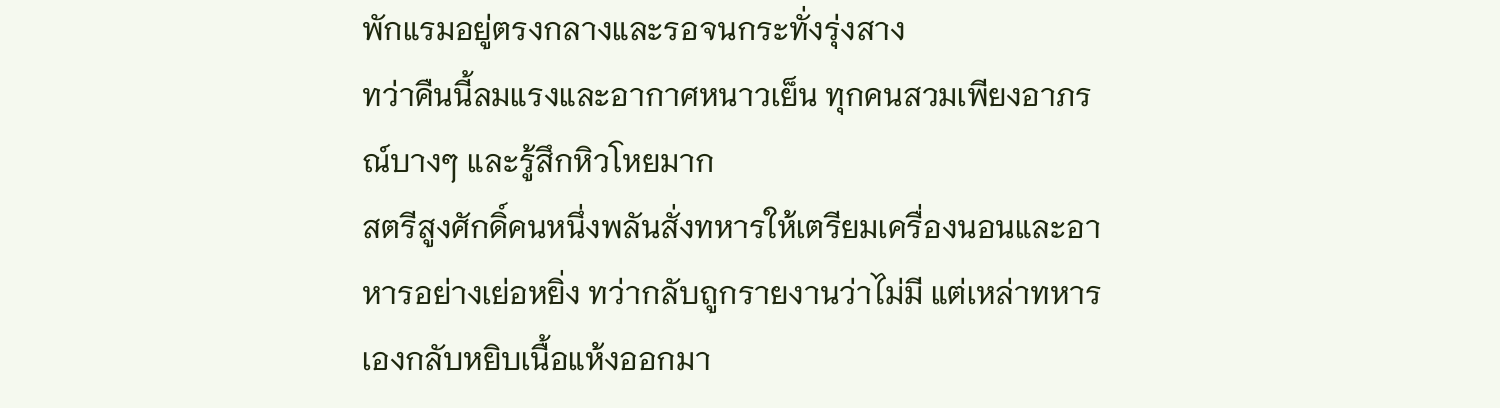พักแรมอยู่ตรงกลางและรอจนกระทั่งรุ่งสาง
ทว่าคืนนี้ลมแรงและอากาศหนาวเย็น ทุกคนสวมเพียงอาภรณ์บางๆ และรู้สึกหิวโหยมาก
สตรีสูงศักดิ์คนหนึ่งพลันสั่งทหารให้เตรียมเครื่องนอนและอาหารอย่างเย่อหยิ่ง ทว่ากลับถูกรายงานว่าไม่มี แต่เหล่าทหารเองกลับหยิบเนื้อแห้งออกมา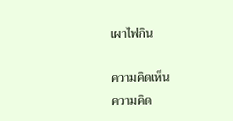เผาไฟกิน

ความคิดเห็น
ความคิด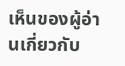เห็นของผู้อ่านเกี่ยวกับ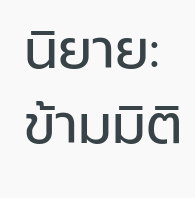นิยาย: ข้ามมิติ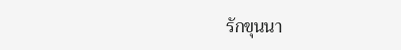รักขุนนา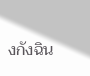งกังฉิน